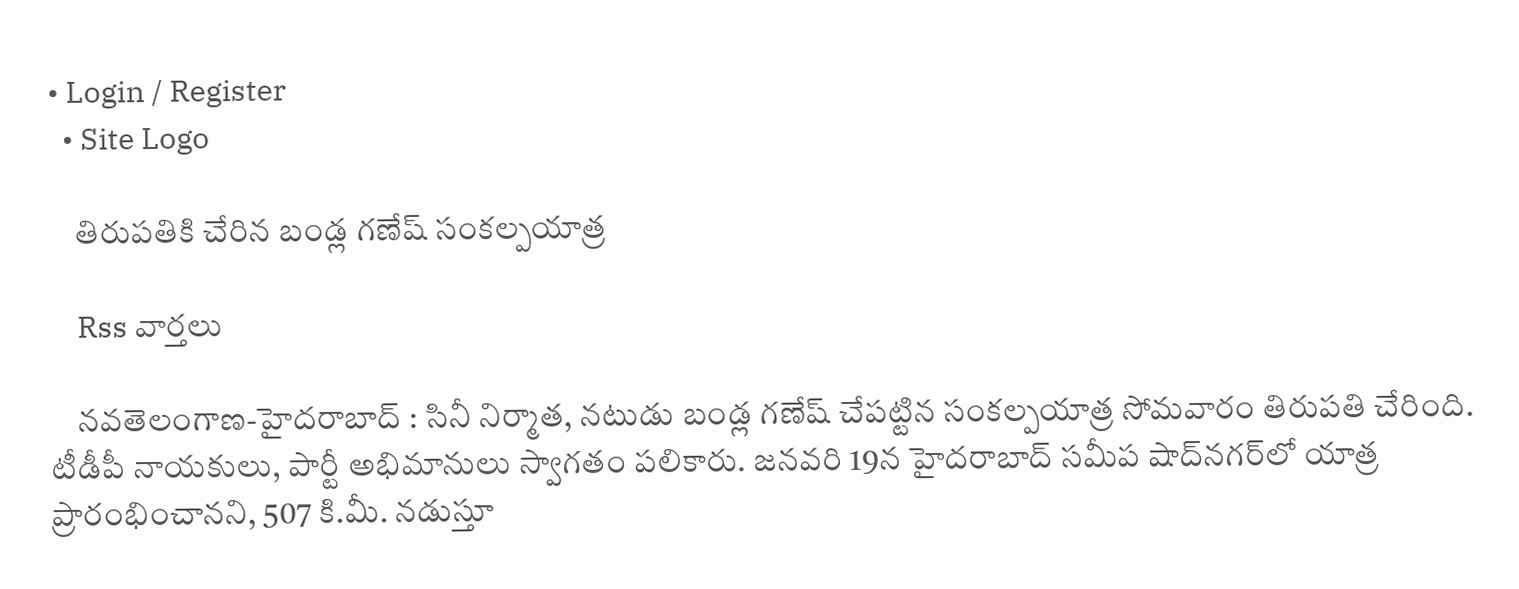• Login / Register
  • Site Logo

    తిరుపతికి చేరిన బండ్ల గణేష్ సంకల్పయాత్ర

    Rss వార్తలు

    న‌వ‌తెలంగాణ‌-హైద‌రాబాద్ : సినీ నిర్మాత, నటుడు బండ్ల గణేష్‌ చేపట్టిన సంకల్పయాత్ర సోమవారం తిరుపతి చేరింది. టీడీపీ నాయకులు, పార్టీ అభిమానులు స్వాగతం పలికారు. జనవరి 19న హైదరాబాద్‌ సమీప షాద్‌నగర్‌లో యాత్ర ప్రారంభించానని, 507 కి.మీ. నడుస్తూ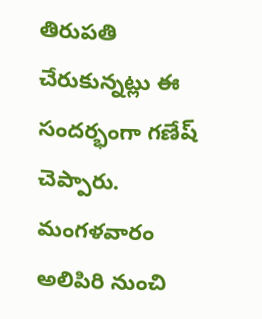తిరుపతి చేరుకున్నట్లు ఈ సందర్భంగా గణేష్‌ చెప్పారు. మంగళవారం అలిపిరి నుంచి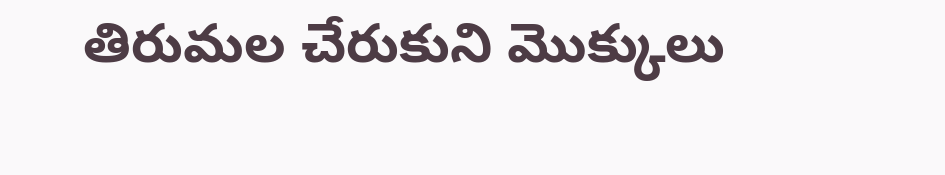తిరుమల చేరుకుని మొక్కులు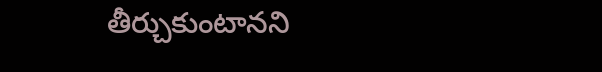తీర్చుకుంటానని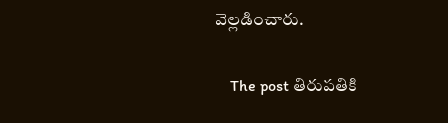వెల్లడించారు.

    The post తిరుపతికి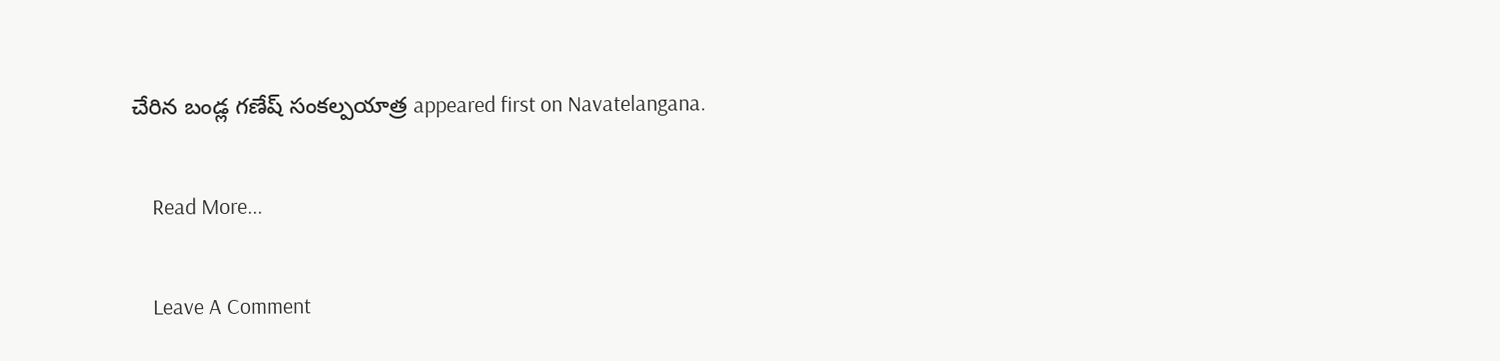చేరిన బండ్ల గణేష్‌ సంకల్పయాత్ర appeared first on Navatelangana.

    Read More...

    Leave A Comment